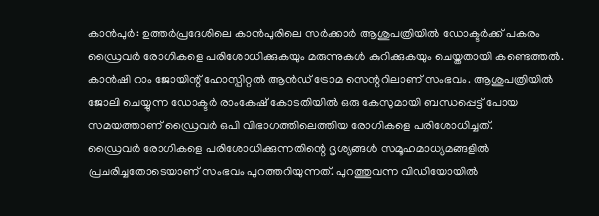കാൻപുർ: ഉത്തർപ്രദേശിലെ കാൻപുരിലെ സർക്കാർ ആശുപത്രിയിൽ ഡോക്ടർക്ക് പകരം ഡ്രൈവർ രോഗികളെ പരിശോധിക്കുകയും മരുന്നുകൾ കുറിക്കുകയും ചെയ്തതായി കണ്ടെത്തൽ. കാൻഷി റാം ജോയിന്റ് ഹോസ്പിറ്റൽ ആൻഡ് ട്രോമ സെന്ററിലാണ് സംഭവം. ആശുപത്രിയിൽ ജോലി ചെയ്യുന്ന ഡോക്ടർ രാംകേഷ് കോടതിയിൽ ഒരു കേസുമായി ബന്ധപ്പെട്ട് പോയ സമയത്താണ് ഡ്രൈവർ ഒപി വിഭാഗത്തിലെത്തിയ രോഗികളെ പരിശോധിച്ചത്.
ഡ്രൈവർ രോഗികളെ പരിശോധിക്കുന്നതിന്റെ ദൃശ്യങ്ങൾ സമൂഹമാധ്യമങ്ങളിൽ പ്രചരിച്ചതോടെയാണ് സംഭവം പുറത്തറിയുന്നത്. പുറത്തുവന്ന വിഡിയോയിൽ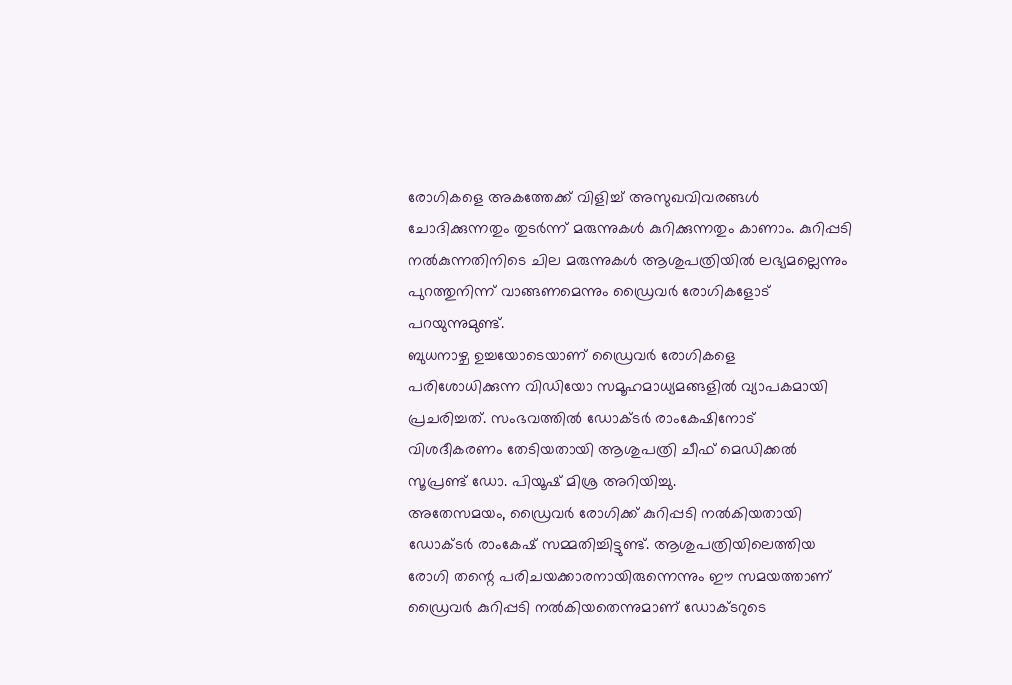രോഗികളെ അകത്തേക്ക് വിളിച്ച് അസുഖവിവരങ്ങൾ ചോദിക്കുന്നതും തുടർന്ന് മരുന്നുകൾ കുറിക്കുന്നതും കാണാം. കുറിപ്പടി നൽകുന്നതിനിടെ ചില മരുന്നുകൾ ആശുപത്രിയിൽ ലഭ്യമല്ലെന്നും പുറത്തുനിന്ന് വാങ്ങണമെന്നും ഡ്രൈവർ രോഗികളോട് പറയുന്നുമുണ്ട്.
ബുധനാഴ്ച ഉച്ചയോടെയാണ് ഡ്രൈവർ രോഗികളെ പരിശോധിക്കുന്ന വിഡിയോ സമൂഹമാധ്യമങ്ങളിൽ വ്യാപകമായി പ്രചരിച്ചത്. സംഭവത്തിൽ ഡോക്ടർ രാംകേഷിനോട് വിശദീകരണം തേടിയതായി ആശുപത്രി ചീഫ് മെഡിക്കൽ സൂപ്രണ്ട് ഡോ. പിയൂഷ് മിശ്ര അറിയിച്ചു.
അതേസമയം, ഡ്രൈവർ രോഗിക്ക് കുറിപ്പടി നൽകിയതായി ഡോക്ടർ രാംകേഷ് സമ്മതിച്ചിട്ടുണ്ട്. ആശുപത്രിയിലെത്തിയ രോഗി തന്റെ പരിചയക്കാരനായിരുന്നെന്നും ഈ സമയത്താണ് ഡ്രൈവർ കുറിപ്പടി നൽകിയതെന്നുമാണ് ഡോക്ടറുടെ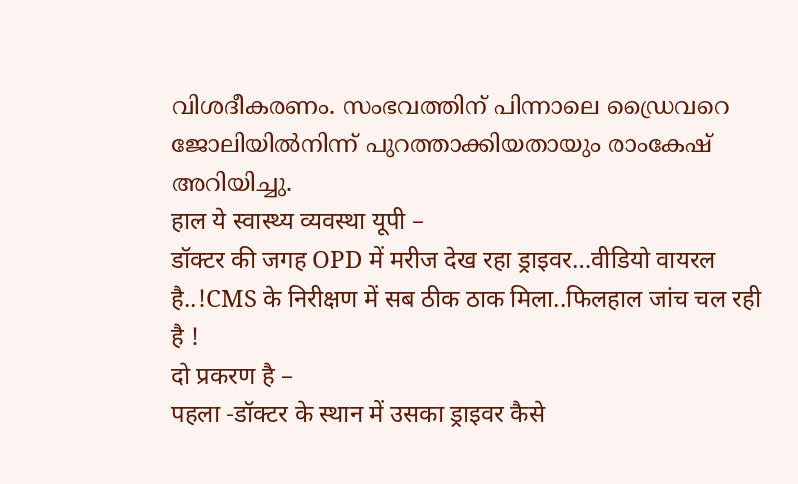വിശദീകരണം. സംഭവത്തിന് പിന്നാലെ ഡ്രൈവറെ ജോലിയിൽനിന്ന് പുറത്താക്കിയതായും രാംകേഷ് അറിയിച്ചു.
हाल ये स्वास्थ्य व्यवस्था यूपी –
डॉक्टर की जगह OPD में मरीज देख रहा ड्राइवर…वीडियो वायरल है..!CMS के निरीक्षण में सब ठीक ठाक मिला..फिलहाल जांच चल रही है !
दो प्रकरण है –
पहला -डॉक्टर के स्थान में उसका ड्राइवर कैसे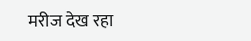मरीज देख रहा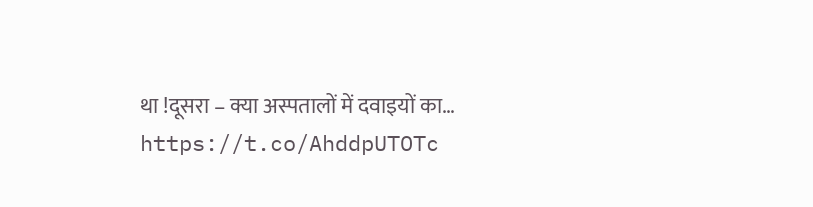था !दूसरा – क्या अस्पतालों में दवाइयों का… https://t.co/AhddpUTOTc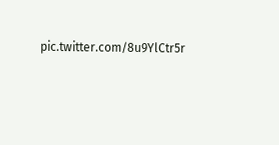pic.twitter.com/8u9YlCtr5r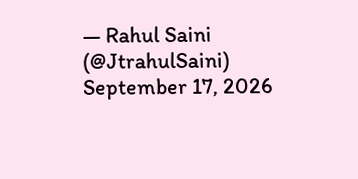— Rahul Saini (@JtrahulSaini) September 17, 2026